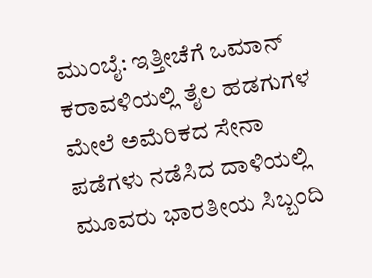ಮುಂಬೈ: ಇತ್ತೀಚೆಗೆ ಒಮಾನ್ ಕರಾವಳಿಯಲ್ಲಿ ತೈಲ ಹಡಗುಗಳ ಮೇಲೆ ಅಮೆರಿಕದ ಸೇನಾ ಪಡೆಗಳು ನಡೆಸಿದ ದಾಳಿಯಲ್ಲಿ ಮೂವರು ಭಾರತೀಯ ಸಿಬ್ಬಂದಿ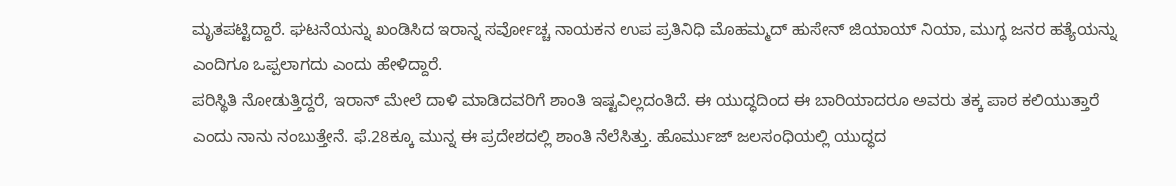ಮೃತಪಟ್ಟಿದ್ದಾರೆ. ಘಟನೆಯನ್ನು ಖಂಡಿಸಿದ ಇರಾನ್ನ ಸರ್ವೋಚ್ಚ ನಾಯಕನ ಉಪ ಪ್ರತಿನಿಧಿ ಮೊಹಮ್ಮದ್ ಹುಸೇನ್ ಜಿಯಾಯ್ ನಿಯಾ, ಮುಗ್ಧ ಜನರ ಹತ್ಯೆಯನ್ನು ಎಂದಿಗೂ ಒಪ್ಪಲಾಗದು ಎಂದು ಹೇಳಿದ್ದಾರೆ.
ಪರಿಸ್ಥಿತಿ ನೋಡುತ್ತಿದ್ದರೆ, ಇರಾನ್ ಮೇಲೆ ದಾಳಿ ಮಾಡಿದವರಿಗೆ ಶಾಂತಿ ಇಷ್ಟವಿಲ್ಲದಂತಿದೆ. ಈ ಯುದ್ಧದಿಂದ ಈ ಬಾರಿಯಾದರೂ ಅವರು ತಕ್ಕ ಪಾಠ ಕಲಿಯುತ್ತಾರೆ ಎಂದು ನಾನು ನಂಬುತ್ತೇನೆ. ಫೆ.28ಕ್ಕೂ ಮುನ್ನ ಈ ಪ್ರದೇಶದಲ್ಲಿ ಶಾಂತಿ ನೆಲೆಸಿತ್ತು. ಹೊರ್ಮುಜ್ ಜಲಸಂಧಿಯಲ್ಲಿ ಯುದ್ಧದ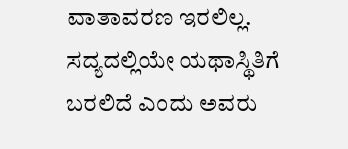ವಾತಾವರಣ ಇರಲಿಲ್ಲ. ಸದ್ಯದಲ್ಲಿಯೇ ಯಥಾಸ್ಥಿತಿಗೆ ಬರಲಿದೆ ಎಂದು ಅವರು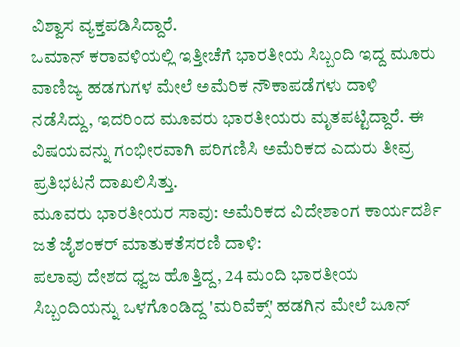ವಿಶ್ವಾಸ ವ್ಯಕ್ತಪಡಿಸಿದ್ದಾರೆ.
ಒಮಾನ್ ಕರಾವಳಿಯಲ್ಲಿ ಇತ್ತೀಚೆಗೆ ಭಾರತೀಯ ಸಿಬ್ಬಂದಿ ಇದ್ದ ಮೂರು ವಾಣಿಜ್ಯ ಹಡಗುಗಳ ಮೇಲೆ ಅಮೆರಿಕ ನೌಕಾಪಡೆಗಳು ದಾಳಿ ನಡೆಸಿದ್ದು, ಇದರಿಂದ ಮೂವರು ಭಾರತೀಯರು ಮೃತಪಟ್ಟಿದ್ದಾರೆ. ಈ ವಿಷಯವನ್ನು ಗಂಭೀರವಾಗಿ ಪರಿಗಣಿಸಿ ಅಮೆರಿಕದ ಎದುರು ತೀವ್ರ ಪ್ರತಿಭಟನೆ ದಾಖಲಿಸಿತ್ತು.
ಮೂವರು ಭಾರತೀಯರ ಸಾವು: ಅಮೆರಿಕದ ವಿದೇಶಾಂಗ ಕಾರ್ಯದರ್ಶಿ ಜತೆ ಜೈಶಂಕರ್ ಮಾತುಕತೆಸರಣಿ ದಾಳಿ:
ಪಲಾವು ದೇಶದ ಧ್ವಜ ಹೊತ್ತಿದ್ದ, 24 ಮಂದಿ ಭಾರತೀಯ ಸಿಬ್ಬಂದಿಯನ್ನು ಒಳಗೊಂಡಿದ್ದ 'ಮರಿವೆಕ್ಸ್' ಹಡಗಿನ ಮೇಲೆ ಜೂನ್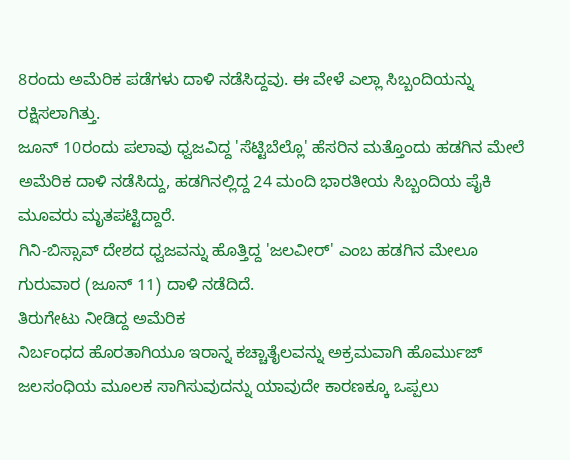8ರಂದು ಅಮೆರಿಕ ಪಡೆಗಳು ದಾಳಿ ನಡೆಸಿದ್ದವು. ಈ ವೇಳೆ ಎಲ್ಲಾ ಸಿಬ್ಬಂದಿಯನ್ನು ರಕ್ಷಿಸಲಾಗಿತ್ತು.
ಜೂನ್ 10ರಂದು ಪಲಾವು ಧ್ವಜವಿದ್ದ 'ಸೆಟ್ಟಿಬೆಲ್ಲೊ' ಹೆಸರಿನ ಮತ್ತೊಂದು ಹಡಗಿನ ಮೇಲೆ ಅಮೆರಿಕ ದಾಳಿ ನಡೆಸಿದ್ದು, ಹಡಗಿನಲ್ಲಿದ್ದ 24 ಮಂದಿ ಭಾರತೀಯ ಸಿಬ್ಬಂದಿಯ ಪೈಕಿ ಮೂವರು ಮೃತಪಟ್ಟಿದ್ದಾರೆ.
ಗಿನಿ-ಬಿಸ್ಸಾವ್ ದೇಶದ ಧ್ವಜವನ್ನು ಹೊತ್ತಿದ್ದ 'ಜಲವೀರ್' ಎಂಬ ಹಡಗಿನ ಮೇಲೂ ಗುರುವಾರ (ಜೂನ್ 11) ದಾಳಿ ನಡೆದಿದೆ.
ತಿರುಗೇಟು ನೀಡಿದ್ದ ಅಮೆರಿಕ
ನಿರ್ಬಂಧದ ಹೊರತಾಗಿಯೂ ಇರಾನ್ನ ಕಚ್ಚಾತೈಲವನ್ನು ಅಕ್ರಮವಾಗಿ ಹೊರ್ಮುಜ್ ಜಲಸಂಧಿಯ ಮೂಲಕ ಸಾಗಿಸುವುದನ್ನು ಯಾವುದೇ ಕಾರಣಕ್ಕೂ ಒಪ್ಪಲು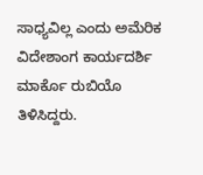ಸಾಧ್ಯವಿಲ್ಲ ಎಂದು ಅಮೆರಿಕ ವಿದೇಶಾಂಗ ಕಾರ್ಯದರ್ಶಿ ಮಾರ್ಕೊ ರುಬಿಯೊ ತಿಳಿಸಿದ್ದರು.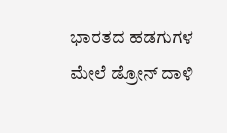ಭಾರತದ ಹಡಗುಗಳ ಮೇಲೆ ಡ್ರೋನ್ ದಾಳಿ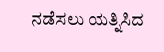ನಡೆಸಲು ಯತ್ನಿಸಿದ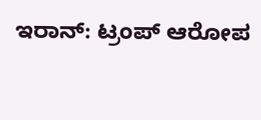ಇರಾನ್: ಟ್ರಂಪ್ ಆರೋಪ